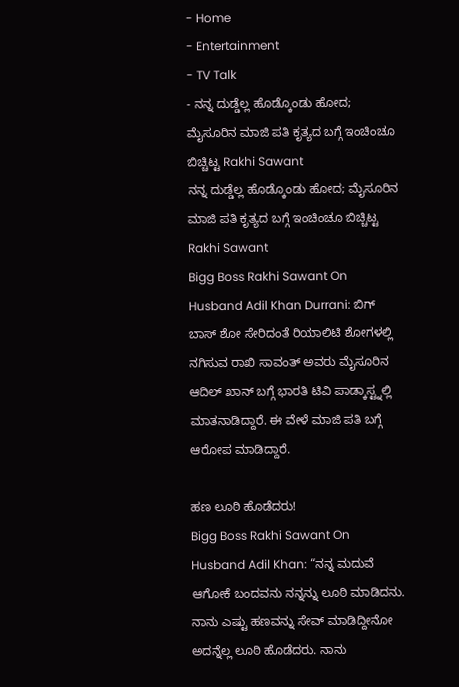- Home
- Entertainment
- TV Talk
- ನನ್ನ ದುಡ್ಡೆಲ್ಲ ಹೊಡ್ಕೊಂಡು ಹೋದ; ಮೈಸೂರಿನ ಮಾಜಿ ಪತಿ ಕೃತ್ಯದ ಬಗ್ಗೆ ಇಂಚಿಂಚೂ ಬಿಚ್ಚಿಟ್ಟ Rakhi Sawant
ನನ್ನ ದುಡ್ಡೆಲ್ಲ ಹೊಡ್ಕೊಂಡು ಹೋದ; ಮೈಸೂರಿನ ಮಾಜಿ ಪತಿ ಕೃತ್ಯದ ಬಗ್ಗೆ ಇಂಚಿಂಚೂ ಬಿಚ್ಚಿಟ್ಟ Rakhi Sawant
Bigg Boss Rakhi Sawant On Husband Adil Khan Durrani: ಬಿಗ್ ಬಾಸ್ ಶೋ ಸೇರಿದಂತೆ ರಿಯಾಲಿಟಿ ಶೋಗಳಲ್ಲಿ ನಗಿಸುವ ರಾಖಿ ಸಾವಂತ್ ಅವರು ಮೈಸೂರಿನ ಆದಿಲ್ ಖಾನ್ ಬಗ್ಗೆ ಭಾರತಿ ಟಿವಿ ಪಾಡ್ಕಾಸ್ಟ್ನಲ್ಲಿ ಮಾತನಾಡಿದ್ದಾರೆ. ಈ ವೇಳೆ ಮಾಜಿ ಪತಿ ಬಗ್ಗೆ ಆರೋಪ ಮಾಡಿದ್ದಾರೆ.

ಹಣ ಲೂಠಿ ಹೊಡೆದರು!
Bigg Boss Rakhi Sawant On Husband Adil Khan: “ನನ್ನ ಮದುವೆ ಆಗೋಕೆ ಬಂದವನು ನನ್ನನ್ನು ಲೂಠಿ ಮಾಡಿದನು. ನಾನು ಎಷ್ಟು ಹಣವನ್ನು ಸೇವ್ ಮಾಡಿದ್ದೀನೋ ಅದನ್ನೆಲ್ಲ ಲೂಠಿ ಹೊಡೆದರು. ನಾನು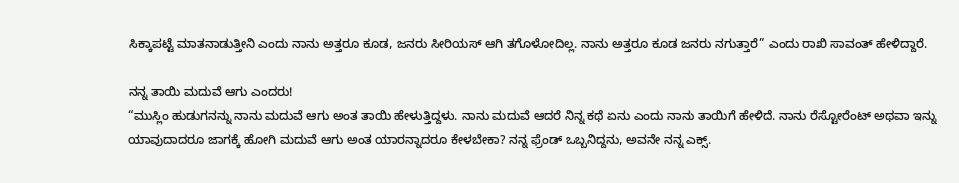ಸಿಕ್ಕಾಪಟ್ಟೆ ಮಾತನಾಡುತ್ತೀನಿ ಎಂದು ನಾನು ಅತ್ತರೂ ಕೂಡ, ಜನರು ಸೀರಿಯಸ್ ಆಗಿ ತಗೊಳೋದಿಲ್ಲ. ನಾನು ಅತ್ತರೂ ಕೂಡ ಜನರು ನಗುತ್ತಾರೆ” ಎಂದು ರಾಖಿ ಸಾವಂತ್ ಹೇಳಿದ್ದಾರೆ.

ನನ್ನ ತಾಯಿ ಮದುವೆ ಆಗು ಎಂದರು!
“ಮುಸ್ಲಿಂ ಹುಡುಗನನ್ನು ನಾನು ಮದುವೆ ಆಗು ಅಂತ ತಾಯಿ ಹೇಳುತ್ತಿದ್ದಳು. ನಾನು ಮದುವೆ ಆದರೆ ನಿನ್ನ ಕಥೆ ಏನು ಎಂದು ನಾನು ತಾಯಿಗೆ ಹೇಳಿದೆ. ನಾನು ರೆಸ್ಟೋರೆಂಟ್ ಅಥವಾ ಇನ್ನು ಯಾವುದಾದರೂ ಜಾಗಕ್ಕೆ ಹೋಗಿ ಮದುವೆ ಆಗು ಅಂತ ಯಾರನ್ನಾದರೂ ಕೇಳಬೇಕಾ? ನನ್ನ ಫ್ರೆಂಡ್ ಒಬ್ಬನಿದ್ದನು, ಅವನೇ ನನ್ನ ಎಕ್ಸ್.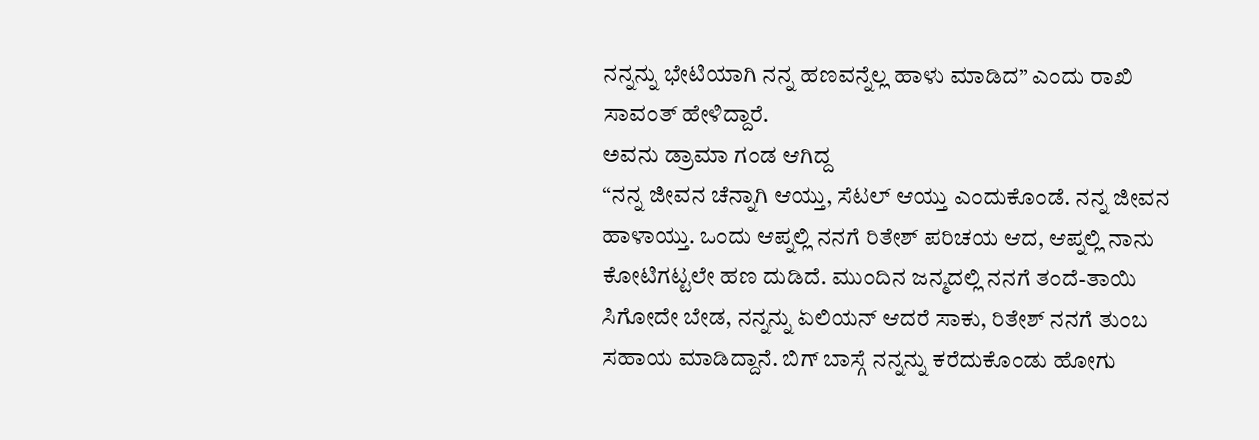ನನ್ನನ್ನು ಭೇಟಿಯಾಗಿ ನನ್ನ ಹಣವನ್ನೆಲ್ಲ ಹಾಳು ಮಾಡಿದ” ಎಂದು ರಾಖಿ ಸಾವಂತ್ ಹೇಳಿದ್ದಾರೆ.
ಅವನು ಡ್ರಾಮಾ ಗಂಡ ಆಗಿದ್ದ
“ನನ್ನ ಜೀವನ ಚೆನ್ನಾಗಿ ಆಯ್ತು, ಸೆಟಲ್ ಆಯ್ತು ಎಂದುಕೊಂಡೆ. ನನ್ನ ಜೀವನ ಹಾಳಾಯ್ತು. ಒಂದು ಆಪ್ನಲ್ಲಿ ನನಗೆ ರಿತೇಶ್ ಪರಿಚಯ ಆದ, ಆಪ್ನಲ್ಲಿ ನಾನು ಕೋಟಿಗಟ್ಟಲೇ ಹಣ ದುಡಿದೆ. ಮುಂದಿನ ಜನ್ಮದಲ್ಲಿ ನನಗೆ ತಂದೆ-ತಾಯಿ ಸಿಗೋದೇ ಬೇಡ, ನನ್ನನ್ನು ಏಲಿಯನ್ ಆದರೆ ಸಾಕು, ರಿತೇಶ್ ನನಗೆ ತುಂಬ ಸಹಾಯ ಮಾಡಿದ್ದಾನೆ. ಬಿಗ್ ಬಾಸ್ಗೆ ನನ್ನನ್ನು ಕರೆದುಕೊಂಡು ಹೋಗು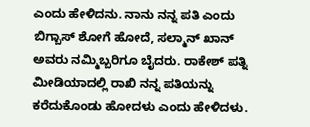ಎಂದು ಹೇಳಿದನು. ನಾನು ನನ್ನ ಪತಿ ಎಂದು ಬಿಗ್ಬಾಸ್ ಶೋಗೆ ಹೋದೆ, ಸಲ್ಮಾನ್ ಖಾನ್ ಅವರು ನಮ್ಮಿಬ್ಬರಿಗೂ ಬೈದರು. ರಾಕೇಶ್ ಪತ್ನಿ ಮೀಡಿಯಾದಲ್ಲಿ ರಾಖಿ ನನ್ನ ಪತಿಯನ್ನು ಕರೆದುಕೊಂಡು ಹೋದಳು ಎಂದು ಹೇಳಿದಳು.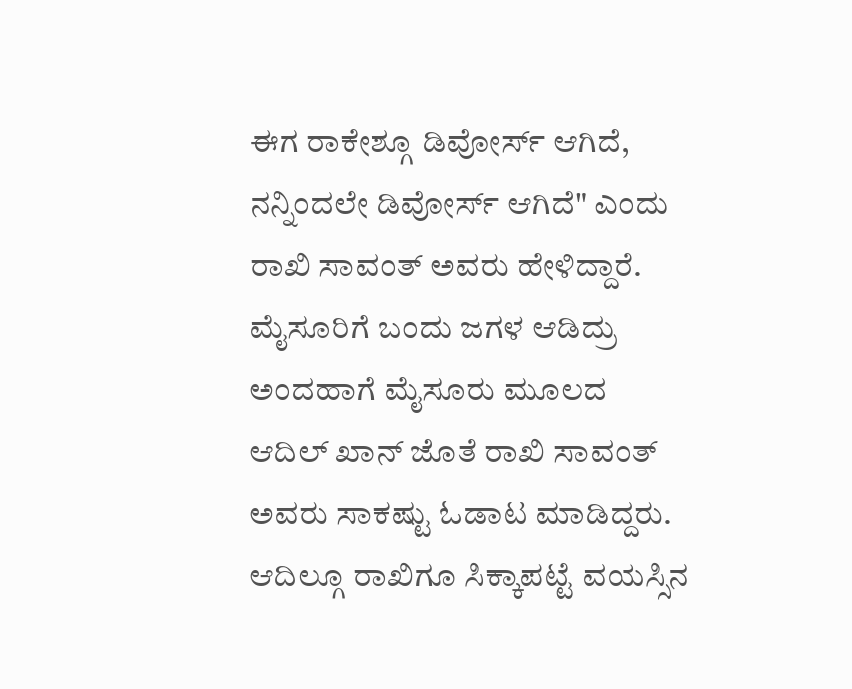ಈಗ ರಾಕೇಶ್ಗೂ ಡಿವೋರ್ಸ್ ಆಗಿದೆ, ನನ್ನಿಂದಲೇ ಡಿವೋರ್ಸ್ ಆಗಿದೆ" ಎಂದು ರಾಖಿ ಸಾವಂತ್ ಅವರು ಹೇಳಿದ್ದಾರೆ.
ಮೈಸೂರಿಗೆ ಬಂದು ಜಗಳ ಆಡಿದ್ರು
ಅಂದಹಾಗೆ ಮೈಸೂರು ಮೂಲದ ಆದಿಲ್ ಖಾನ್ ಜೊತೆ ರಾಖಿ ಸಾವಂತ್ ಅವರು ಸಾಕಷ್ಟು ಓಡಾಟ ಮಾಡಿದ್ದರು. ಆದಿಲ್ಗೂ ರಾಖಿಗೂ ಸಿಕ್ಕಾಪಟ್ಟೆ ವಯಸ್ಸಿನ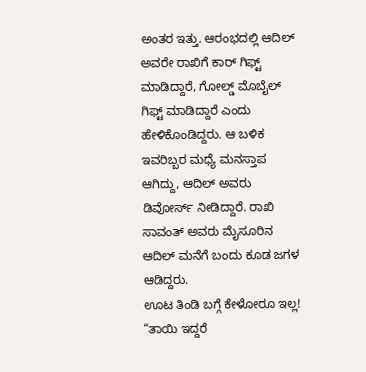ಅಂತರ ಇತ್ತು. ಆರಂಭದಲ್ಲಿ ಆದಿಲ್ ಅವರೇ ರಾಖಿಗೆ ಕಾರ್ ಗಿಫ್ಟ್ ಮಾಡಿದ್ದಾರೆ, ಗೋಲ್ಡ್ ಮೊಬೈಲ್ ಗಿಫ್ಟ್ ಮಾಡಿದ್ದಾರೆ ಎಂದು ಹೇಳಿಕೊಂಡಿದ್ದರು. ಆ ಬಳಿಕ ಇವರಿಬ್ಬರ ಮಧ್ಯೆ ಮನಸ್ತಾಪ ಆಗಿದ್ದು, ಆದಿಲ್ ಅವರು ಡಿವೋರ್ಸ್ ನೀಡಿದ್ದಾರೆ. ರಾಖಿ ಸಾವಂತ್ ಅವರು ಮೈಸೂರಿನ ಆದಿಲ್ ಮನೆಗೆ ಬಂದು ಕೂಡ ಜಗಳ ಆಡಿದ್ದರು.
ಊಟ ತಿಂಡಿ ಬಗ್ಗೆ ಕೇಳೋರೂ ಇಲ್ಲ!
“ತಾಯಿ ಇದ್ದರೆ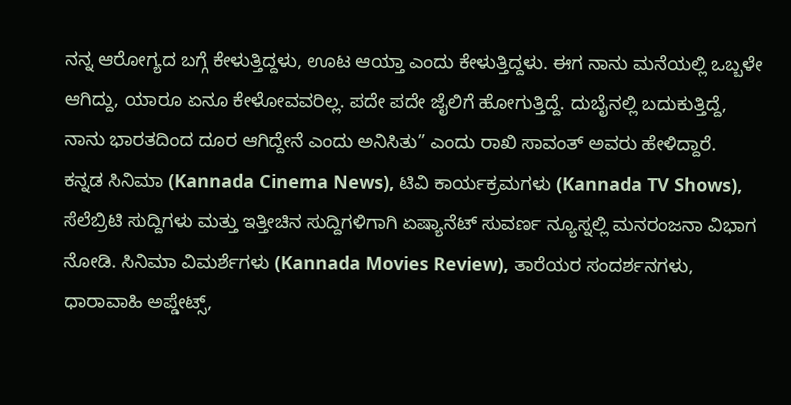ನನ್ನ ಆರೋಗ್ಯದ ಬಗ್ಗೆ ಕೇಳುತ್ತಿದ್ದಳು, ಊಟ ಆಯ್ತಾ ಎಂದು ಕೇಳುತ್ತಿದ್ದಳು. ಈಗ ನಾನು ಮನೆಯಲ್ಲಿ ಒಬ್ಬಳೇ ಆಗಿದ್ದು, ಯಾರೂ ಏನೂ ಕೇಳೋವವರಿಲ್ಲ. ಪದೇ ಪದೇ ಜೈಲಿಗೆ ಹೋಗುತ್ತಿದ್ದೆ. ದುಬೈನಲ್ಲಿ ಬದುಕುತ್ತಿದ್ದೆ, ನಾನು ಭಾರತದಿಂದ ದೂರ ಆಗಿದ್ದೇನೆ ಎಂದು ಅನಿಸಿತು” ಎಂದು ರಾಖಿ ಸಾವಂತ್ ಅವರು ಹೇಳಿದ್ದಾರೆ.
ಕನ್ನಡ ಸಿನಿಮಾ (Kannada Cinema News), ಟಿವಿ ಕಾರ್ಯಕ್ರಮಗಳು (Kannada TV Shows), ಸೆಲೆಬ್ರಿಟಿ ಸುದ್ದಿಗಳು ಮತ್ತು ಇತ್ತೀಚಿನ ಸುದ್ದಿಗಳಿಗಾಗಿ ಏಷ್ಯಾನೆಟ್ ಸುವರ್ಣ ನ್ಯೂಸ್ನಲ್ಲಿ ಮನರಂಜನಾ ವಿಭಾಗ ನೋಡಿ. ಸಿನಿಮಾ ವಿಮರ್ಶೆಗಳು (Kannada Movies Review), ತಾರೆಯರ ಸಂದರ್ಶನಗಳು, ಧಾರಾವಾಹಿ ಅಪ್ಡೇಟ್ಸ್,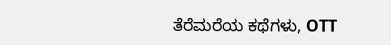ತೆರೆಮರೆಯ ಕಥೆಗಳು, OTT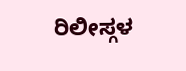ರಿಲೀಸ್ಗಳ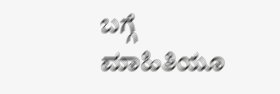ಬಗ್ಗೆ ಮಾಹಿತಿಯೂ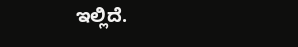ಇಲ್ಲಿದೆ.